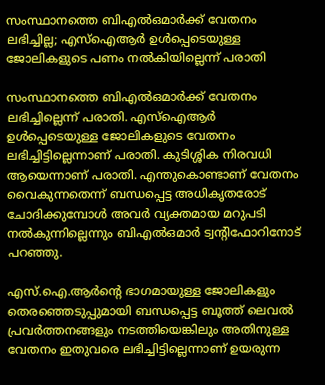സംസ്ഥാനത്തെ ബിഎല്‍ഒമാര്‍ക്ക് വേതനം ലഭിച്ചില്ല; എസ്‌ഐആര്‍ ഉള്‍പ്പെടെയുള്ള ജോലികളുടെ പണം നല്‍കിയില്ലെന്ന് പരാതി

സംസ്ഥാനത്തെ ബിഎല്‍ഒമാര്‍ക്ക് വേതനം ലഭിച്ചില്ലെന്ന് പരാതി. എസ്‌ഐആര്‍ ഉള്‍പ്പെടെയുള്ള ജോലികളുടെ വേതനം ലഭിച്ചിട്ടില്ലെന്നാണ് പരാതി. കുടിശ്ശിക നിരവധി ആയെന്നാണ് പരാതി. എന്തുകൊണ്ടാണ് വേതനം വൈകുന്നതെന്ന് ബന്ധപ്പെട്ട അധികൃതരോട് ചോദിക്കുമ്പോള്‍ അവര്‍ വ്യക്തമായ മറുപടി നല്‍കുന്നില്ലെന്നും ബിഎല്‍ഒമാര്‍ ട്വന്റിഫോറിനോട് പറഞ്ഞു.

എസ്.ഐ.ആര്‍ന്റെ ഭാഗമായുള്ള ജോലികളും തെരഞ്ഞെടുപ്പുമായി ബന്ധപ്പെട്ട ബൂത്ത് ലെവല്‍ പ്രവര്‍ത്തനങ്ങളും നടത്തിയെങ്കിലും അതിനുള്ള വേതനം ഇതുവരെ ലഭിച്ചിട്ടില്ലെന്നാണ് ഉയരുന്ന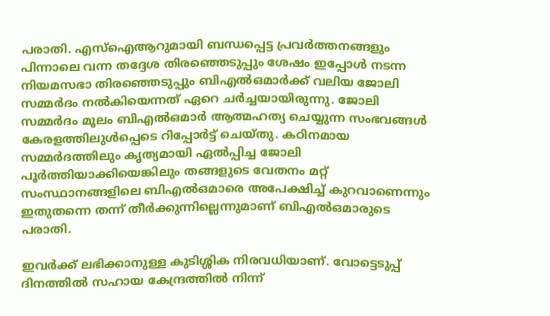പരാതി. എസ്‌ഐആറുമായി ബന്ധപ്പെട്ട പ്രവര്‍ത്തനങ്ങളും പിന്നാലെ വന്ന തദ്ദേശ തിരഞ്ഞെടുപ്പും ശേഷം ഇപ്പോള്‍ നടന്ന നിയമസഭാ തിരഞ്ഞെടുപ്പും ബിഎല്‍ഒമാര്‍ക്ക് വലിയ ജോലി സമ്മര്‍ദം നല്‍കിയെന്നത് ഏറെ ചര്‍ച്ചയായിരുന്നു. ജോലി സമ്മര്‍ദം മൂലം ബിഎല്‍ഒമാര്‍ ആത്മഹത്യ ചെയ്യുന്ന സംഭവങ്ങള്‍ കേരളത്തിലുള്‍പ്പെടെ റിപ്പോര്‍ട്ട് ചെയ്തു. കഠിനമായ സമ്മര്‍ദത്തിലും കൃത്യമായി ഏല്‍പ്പിച്ച ജോലി പൂര്‍ത്തിയാക്കിയെങ്കിലും തങ്ങളുടെ വേതനം മറ്റ് സംസ്ഥാനങ്ങളിലെ ബിഎല്‍ഒമാരെ അപേക്ഷിച്ച് കുറവാണെന്നും ഇതുതന്നെ തന്ന് തീര്‍ക്കുന്നില്ലെന്നുമാണ് ബിഎല്‍ഒമാരുടെ പരാതി.

ഇവര്‍ക്ക് ലഭിക്കാനുള്ള കുടിശ്ശിക നിരവധിയാണ്. വോട്ടെടുപ്പ് ദിനത്തില്‍ സഹായ കേന്ദ്രത്തില്‍ നിന്ന്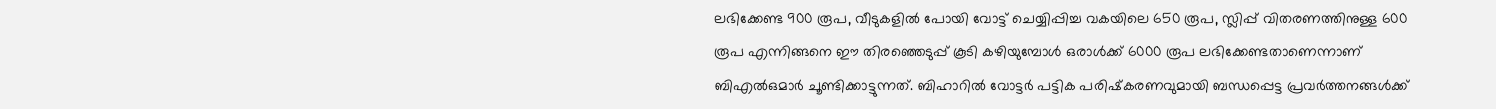ലഭിക്കേണ്ട 900 രൂപ, വീടുകളില്‍ പോയി വോട്ട് ചെയ്യിപ്പിച്ച വകയിലെ 650 രൂപ, സ്ലിപ്പ് വിതരണത്തിനുള്ള 600 രൂപ എന്നിങ്ങനെ ഈ തിരഞ്ഞെടുപ്പ് കൂടി കഴിയുമ്പോള്‍ ഒരാള്‍ക്ക് 6000 രൂപ ലഭിക്കേണ്ടതാണെന്നാണ് ബിഎല്‍ഒമാര്‍ ചൂണ്ടിക്കാട്ടുന്നത്. ബിഹാറില്‍ വോട്ടര്‍ പട്ടിക പരിഷ്‌കരണവുമായി ബന്ധപ്പെട്ട പ്രവര്‍ത്തനങ്ങള്‍ക്ക്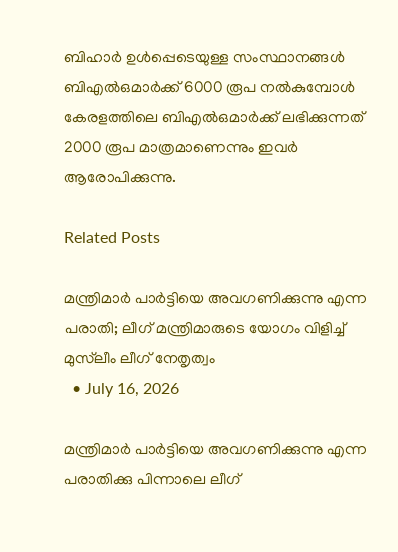ബിഹാര്‍ ഉള്‍പ്പെടെയുള്ള സംസ്ഥാനങ്ങള്‍ ബിഎല്‍ഒമാര്‍ക്ക് 6000 രൂപ നല്‍കുമ്പോള്‍ കേരളത്തിലെ ബിഎല്‍ഒമാര്‍ക്ക് ലഭിക്കുന്നത് 2000 രൂപ മാത്രമാണെന്നും ഇവര്‍ ആരോപിക്കുന്നു.

Related Posts

മന്ത്രിമാർ പാർട്ടിയെ അവഗണിക്കുന്നു എന്ന പരാതി; ലീഗ് മന്ത്രിമാരുടെ യോഗം വിളിച്ച് മുസ്‌ലീം ലീഗ് നേതൃത്വം
  • July 16, 2026

മന്ത്രിമാർ പാർട്ടിയെ അവഗണിക്കുന്നു എന്ന പരാതിക്കു പിന്നാലെ ലീഗ്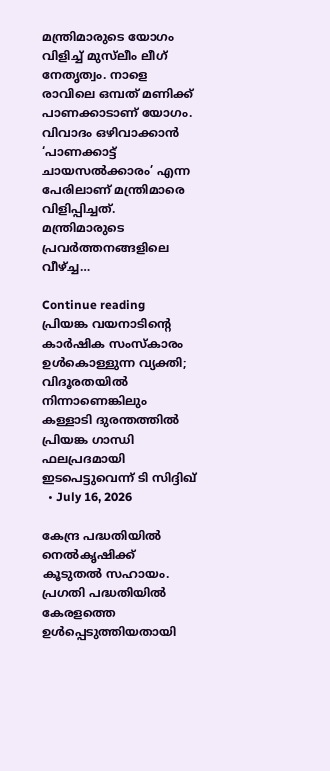മന്ത്രിമാരുടെ യോഗം വിളിച്ച് മുസ്‌ലീം ലീഗ് നേതൃത്വം. നാളെ രാവിലെ ഒമ്പത് മണിക്ക് പാണക്കാടാണ് യോഗം. വിവാദം ഒഴിവാക്കാൻ ‘പാണക്കാട്ട് ചായസൽക്കാരം’ എന്ന പേരിലാണ് മന്ത്രിമാരെ വിളിപ്പിച്ചത്. മന്ത്രിമാരുടെ പ്രവർത്തനങ്ങളിലെ വീഴ്ച്ച…

Continue reading
പ്രിയങ്ക വയനാടിന്റെ കാർഷിക സംസ്കാരം ഉൾകൊള്ളുന്ന വ്യക്തി; വിദൂരതയിൽ നിന്നാണെങ്കിലും കള്ളാടി ദുരന്തത്തിൽ പ്രിയങ്ക ഗാന്ധി ഫലപ്രദമായി ഇടപെട്ടുവെന്ന് ടി സിദ്ദിഖ്
  • July 16, 2026

കേന്ദ്ര പദ്ധതിയിൽ നെൽകൃഷിക്ക് കൂടുതൽ സഹായം. പ്രഗതി പദ്ധതിയിൽ കേരളത്തെ ഉൾപ്പെടുത്തിയതായി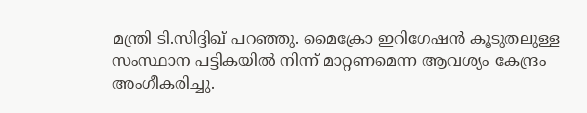മന്ത്രി ടി.സിദ്ദിഖ് പറഞ്ഞു. മൈക്രോ ഇറിഗേഷൻ കൂടുതലുള്ള സംസ്ഥാന പട്ടികയിൽ നിന്ന് മാറ്റണമെന്ന ആവശ്യം കേന്ദ്രം അംഗീകരിച്ചു.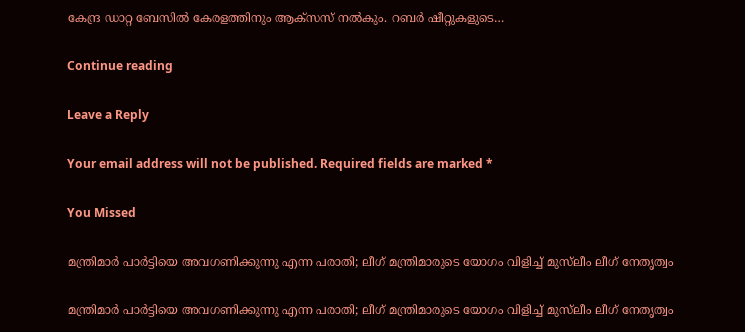കേന്ദ്ര ഡാറ്റ ബേസിൽ കേരളത്തിനും ആക്സസ് നൽകും. റബർ ഷീറ്റുകളുടെ…

Continue reading

Leave a Reply

Your email address will not be published. Required fields are marked *

You Missed

മന്ത്രിമാർ പാർട്ടിയെ അവഗണിക്കുന്നു എന്ന പരാതി; ലീഗ് മന്ത്രിമാരുടെ യോഗം വിളിച്ച് മുസ്‌ലീം ലീഗ് നേതൃത്വം

മന്ത്രിമാർ പാർട്ടിയെ അവഗണിക്കുന്നു എന്ന പരാതി; ലീഗ് മന്ത്രിമാരുടെ യോഗം വിളിച്ച് മുസ്‌ലീം ലീഗ് നേതൃത്വം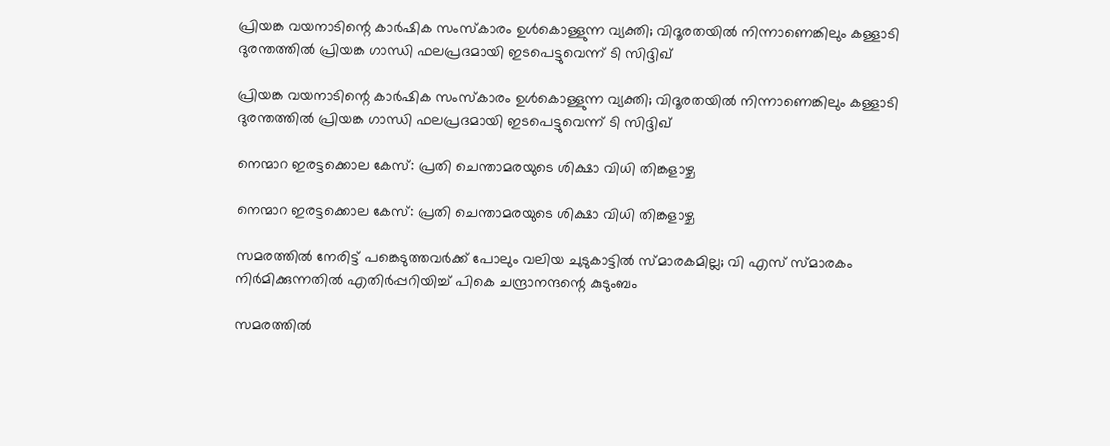പ്രിയങ്ക വയനാടിന്റെ കാർഷിക സംസ്കാരം ഉൾകൊള്ളുന്ന വ്യക്തി; വിദൂരതയിൽ നിന്നാണെങ്കിലും കള്ളാടി ദുരന്തത്തിൽ പ്രിയങ്ക ഗാന്ധി ഫലപ്രദമായി ഇടപെട്ടുവെന്ന് ടി സിദ്ദിഖ്

പ്രിയങ്ക വയനാടിന്റെ കാർഷിക സംസ്കാരം ഉൾകൊള്ളുന്ന വ്യക്തി; വിദൂരതയിൽ നിന്നാണെങ്കിലും കള്ളാടി ദുരന്തത്തിൽ പ്രിയങ്ക ഗാന്ധി ഫലപ്രദമായി ഇടപെട്ടുവെന്ന് ടി സിദ്ദിഖ്

നെന്മാറ ഇരട്ടക്കൊല കേസ്: പ്രതി ചെന്താമരയുടെ ശിക്ഷാ വിധി തിങ്കളാഴ്ച

നെന്മാറ ഇരട്ടക്കൊല കേസ്: പ്രതി ചെന്താമരയുടെ ശിക്ഷാ വിധി തിങ്കളാഴ്ച

സമരത്തില്‍ നേരിട്ട് പങ്കെടുത്തവര്‍ക്ക് പോലും വലിയ ചുടുകാട്ടില്‍ സ്മാരകമില്ല; വി എസ് സ്മാരകം നിര്‍മിക്കുന്നതില്‍ എതിര്‍പ്പറിയിച്ച് പികെ ചന്ദ്രാനന്ദന്റെ കുടുംബം

സമരത്തില്‍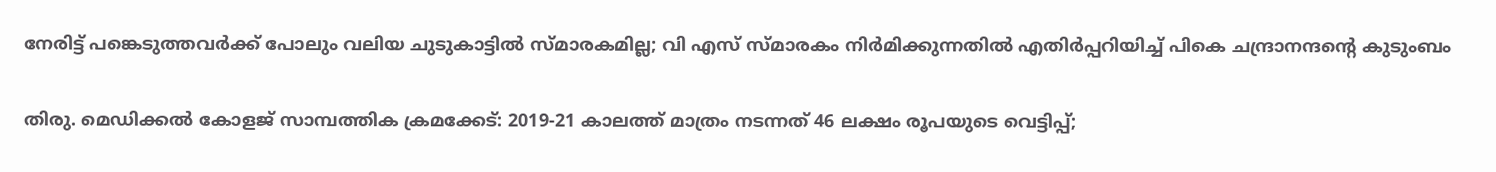നേരിട്ട് പങ്കെടുത്തവര്‍ക്ക് പോലും വലിയ ചുടുകാട്ടില്‍ സ്മാരകമില്ല; വി എസ് സ്മാരകം നിര്‍മിക്കുന്നതില്‍ എതിര്‍പ്പറിയിച്ച് പികെ ചന്ദ്രാനന്ദന്റെ കുടുംബം

തിരു. മെഡിക്കല്‍ കോളജ് സാമ്പത്തിക ക്രമക്കേട്: 2019-21 കാലത്ത് മാത്രം നടന്നത് 46 ലക്ഷം രൂപയുടെ വെട്ടിപ്പ്;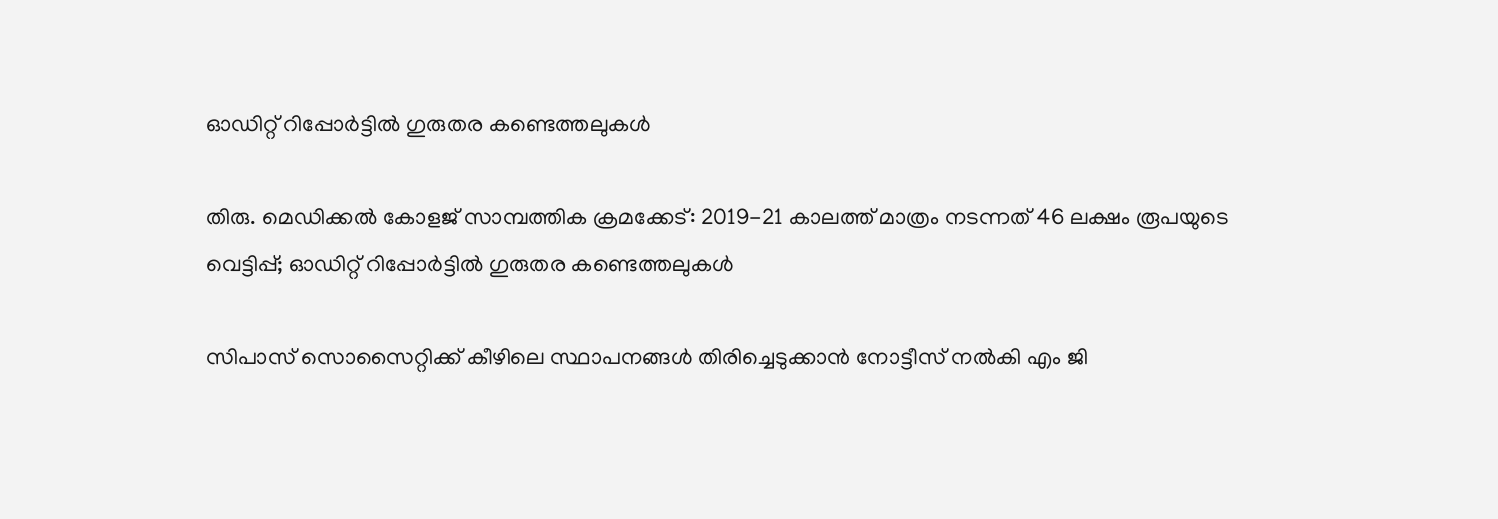ഓഡിറ്റ് റിപ്പോര്‍ട്ടില്‍ ഗുരുതര കണ്ടെത്തലുകള്‍

തിരു. മെഡിക്കല്‍ കോളജ് സാമ്പത്തിക ക്രമക്കേട്: 2019-21 കാലത്ത് മാത്രം നടന്നത് 46 ലക്ഷം രൂപയുടെ വെട്ടിപ്പ്; ഓഡിറ്റ് റിപ്പോര്‍ട്ടില്‍ ഗുരുതര കണ്ടെത്തലുകള്‍

സിപാസ് സൊസൈറ്റിക്ക് കീഴിലെ സ്ഥാപനങ്ങള്‍ തിരിച്ചെടുക്കാന്‍ നോട്ടീസ് നല്‍കി എം ജി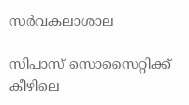സര്‍വകലാശാല

സിപാസ് സൊസൈറ്റിക്ക് കീഴിലെ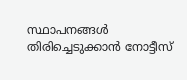സ്ഥാപനങ്ങള്‍ തിരിച്ചെടുക്കാന്‍ നോട്ടീസ്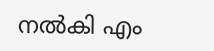നല്‍കി എം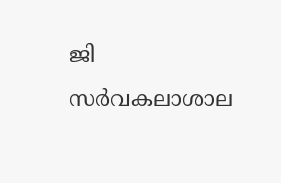ജി സര്‍വകലാശാല